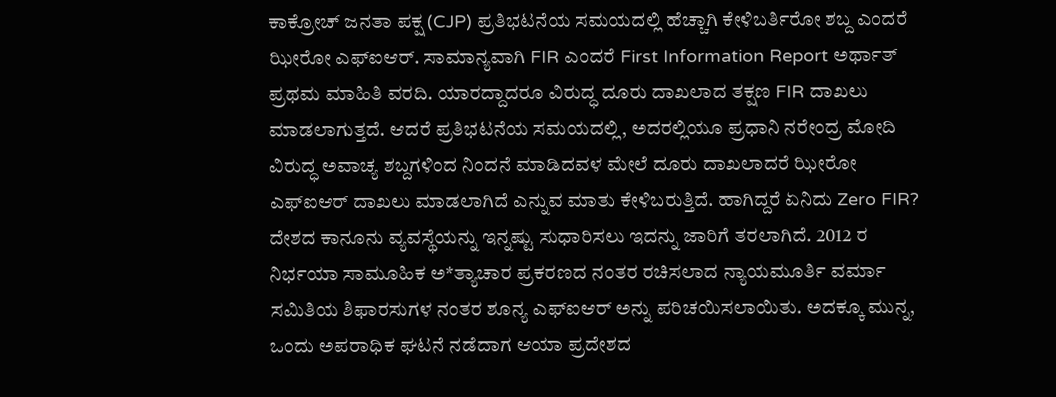ಕಾಕ್ರೋಚ್ ಜನತಾ ಪಕ್ಷ (CJP) ಪ್ರತಿಭಟನೆಯ ಸಮಯದಲ್ಲಿ ಹೆಚ್ಚಾಗಿ ಕೇಳಿಬರ್ತಿರೋ ಶಬ್ದ ಎಂದರೆ ಝೀರೋ ಎಫ್ಐಆರ್. ಸಾಮಾನ್ಯವಾಗಿ FIR ಎಂದರೆ First Information Report ಅರ್ಥಾತ್ ಪ್ರಥಮ ಮಾಹಿತಿ ವರದಿ. ಯಾರದ್ದಾದರೂ ವಿರುದ್ಧ ದೂರು ದಾಖಲಾದ ತಕ್ಷಣ FIR ದಾಖಲು ಮಾಡಲಾಗುತ್ತದೆ. ಆದರೆ ಪ್ರತಿಭಟನೆಯ ಸಮಯದಲ್ಲಿ, ಅದರಲ್ಲಿಯೂ ಪ್ರಧಾನಿ ನರೇಂದ್ರ ಮೋದಿ ವಿರುದ್ಧ ಅವಾಚ್ಯ ಶಬ್ದಗಳಿಂದ ನಿಂದನೆ ಮಾಡಿದವಳ ಮೇಲೆ ದೂರು ದಾಖಲಾದರೆ ಝೀರೋ ಎಫ್ಐಆರ್ ದಾಖಲು ಮಾಡಲಾಗಿದೆ ಎನ್ನುವ ಮಾತು ಕೇಳಿಬರುತ್ತಿದೆ. ಹಾಗಿದ್ದರೆ ಏನಿದು Zero FIR?
ದೇಶದ ಕಾನೂನು ವ್ಯವಸ್ಥೆಯನ್ನು ಇನ್ನಷ್ಟು ಸುಧಾರಿಸಲು ಇದನ್ನು ಜಾರಿಗೆ ತರಲಾಗಿದೆ. 2012 ರ ನಿರ್ಭಯಾ ಸಾಮೂಹಿಕ ಅ*ತ್ಯಾಚಾರ ಪ್ರಕರಣದ ನಂತರ ರಚಿಸಲಾದ ನ್ಯಾಯಮೂರ್ತಿ ವರ್ಮಾ ಸಮಿತಿಯ ಶಿಫಾರಸುಗಳ ನಂತರ ಶೂನ್ಯ ಎಫ್ಐಆರ್ ಅನ್ನು ಪರಿಚಯಿಸಲಾಯಿತು. ಅದಕ್ಕೂ ಮುನ್ನ, ಒಂದು ಅಪರಾಧಿಕ ಘಟನೆ ನಡೆದಾಗ ಆಯಾ ಪ್ರದೇಶದ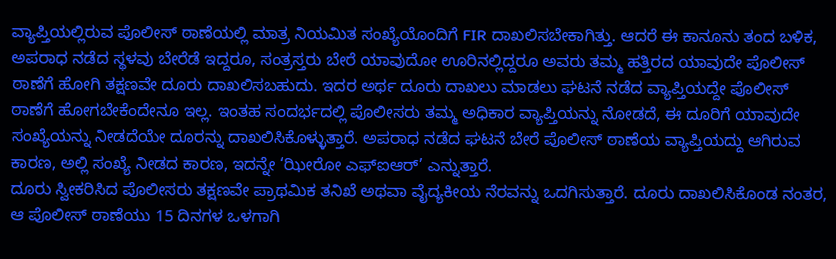ವ್ಯಾಪ್ತಿಯಲ್ಲಿರುವ ಪೊಲೀಸ್ ಠಾಣೆಯಲ್ಲಿ ಮಾತ್ರ ನಿಯಮಿತ ಸಂಖ್ಯೆಯೊಂದಿಗೆ FIR ದಾಖಲಿಸಬೇಕಾಗಿತ್ತು. ಆದರೆ ಈ ಕಾನೂನು ತಂದ ಬಳಿಕ, ಅಪರಾಧ ನಡೆದ ಸ್ಥಳವು ಬೇರೆಡೆ ಇದ್ದರೂ, ಸಂತ್ರಸ್ತರು ಬೇರೆ ಯಾವುದೋ ಊರಿನಲ್ಲಿದ್ದರೂ ಅವರು ತಮ್ಮ ಹತ್ತಿರದ ಯಾವುದೇ ಪೊಲೀಸ್ ಠಾಣೆಗೆ ಹೋಗಿ ತಕ್ಷಣವೇ ದೂರು ದಾಖಲಿಸಬಹುದು. ಇದರ ಅರ್ಥ ದೂರು ದಾಖಲು ಮಾಡಲು ಘಟನೆ ನಡೆದ ವ್ಯಾಪ್ತಿಯದ್ದೇ ಪೊಲೀಸ್ ಠಾಣೆಗೆ ಹೋಗಬೇಕೆಂದೇನೂ ಇಲ್ಲ. ಇಂತಹ ಸಂದರ್ಭದಲ್ಲಿ ಪೊಲೀಸರು ತಮ್ಮ ಅಧಿಕಾರ ವ್ಯಾಪ್ತಿಯನ್ನು ನೋಡದೆ, ಈ ದೂರಿಗೆ ಯಾವುದೇ ಸಂಖ್ಯೆಯನ್ನು ನೀಡದೆಯೇ ದೂರನ್ನು ದಾಖಲಿಸಿಕೊಳ್ಳುತ್ತಾರೆ. ಅಪರಾಧ ನಡೆದ ಘಟನೆ ಬೇರೆ ಪೊಲೀಸ್ ಠಾಣೆಯ ವ್ಯಾಪ್ತಿಯದ್ದು ಆಗಿರುವ ಕಾರಣ, ಅಲ್ಲಿ ಸಂಖ್ಯೆ ನೀಡದ ಕಾರಣ, ಇದನ್ನೇ ‘ಝೀರೋ ಎಫ್ಐಆರ್’ ಎನ್ನುತ್ತಾರೆ.
ದೂರು ಸ್ವೀಕರಿಸಿದ ಪೊಲೀಸರು ತಕ್ಷಣವೇ ಪ್ರಾಥಮಿಕ ತನಿಖೆ ಅಥವಾ ವೈದ್ಯಕೀಯ ನೆರವನ್ನು ಒದಗಿಸುತ್ತಾರೆ. ದೂರು ದಾಖಲಿಸಿಕೊಂಡ ನಂತರ, ಆ ಪೊಲೀಸ್ ಠಾಣೆಯು 15 ದಿನಗಳ ಒಳಗಾಗಿ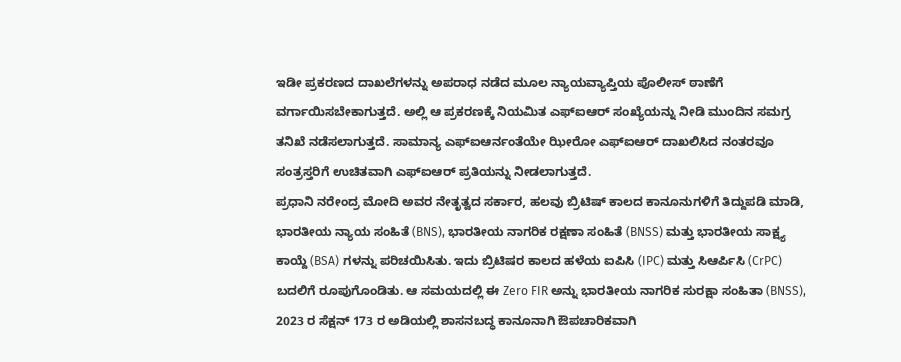ಇಡೀ ಪ್ರಕರಣದ ದಾಖಲೆಗಳನ್ನು ಅಪರಾಧ ನಡೆದ ಮೂಲ ನ್ಯಾಯವ್ಯಾಪ್ತಿಯ ಪೊಲೀಸ್ ಠಾಣೆಗೆ ವರ್ಗಾಯಿಸಬೇಕಾಗುತ್ತದೆ. ಅಲ್ಲಿ ಆ ಪ್ರಕರಣಕ್ಕೆ ನಿಯಮಿತ ಎಫ್ಐಆರ್ ಸಂಖ್ಯೆಯನ್ನು ನೀಡಿ ಮುಂದಿನ ಸಮಗ್ರ ತನಿಖೆ ನಡೆಸಲಾಗುತ್ತದೆ. ಸಾಮಾನ್ಯ ಎಫ್ಐಆರ್ನಂತೆಯೇ ಝೀರೋ ಎಫ್ಐಆರ್ ದಾಖಲಿಸಿದ ನಂತರವೂ ಸಂತ್ರಸ್ತರಿಗೆ ಉಚಿತವಾಗಿ ಎಫ್ಐಆರ್ ಪ್ರತಿಯನ್ನು ನೀಡಲಾಗುತ್ತದೆ.
ಪ್ರಧಾನಿ ನರೇಂದ್ರ ಮೋದಿ ಅವರ ನೇತೃತ್ವದ ಸರ್ಕಾರ, ಹಲವು ಬ್ರಿಟಿಷ್ ಕಾಲದ ಕಾನೂನುಗಳಿಗೆ ತಿದ್ದುಪಡಿ ಮಾಡಿ, ಭಾರತೀಯ ನ್ಯಾಯ ಸಂಹಿತೆ (BNS), ಭಾರತೀಯ ನಾಗರಿಕ ರಕ್ಷಣಾ ಸಂಹಿತೆ (BNSS) ಮತ್ತು ಭಾರತೀಯ ಸಾಕ್ಷ್ಯ ಕಾಯ್ದೆ (BSA) ಗಳನ್ನು ಪರಿಚಯಿಸಿತು. ಇದು ಬ್ರಿಟಿಷರ ಕಾಲದ ಹಳೆಯ ಐಪಿಸಿ (IPC) ಮತ್ತು ಸಿಆರ್ಪಿಸಿ (CrPC) ಬದಲಿಗೆ ರೂಪುಗೊಂಡಿತು. ಆ ಸಮಯದಲ್ಲಿ ಈ Zero FIR ಅನ್ನು ಭಾರತೀಯ ನಾಗರಿಕ ಸುರಕ್ಷಾ ಸಂಹಿತಾ (BNSS), 2023 ರ ಸೆಕ್ಷನ್ 173 ರ ಅಡಿಯಲ್ಲಿ ಶಾಸನಬದ್ಧ ಕಾನೂನಾಗಿ ಔಪಚಾರಿಕವಾಗಿ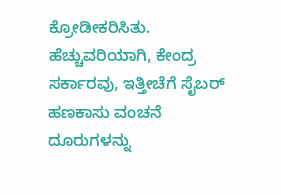ಕ್ರೋಡೀಕರಿಸಿತು. ಹೆಚ್ಚುವರಿಯಾಗಿ, ಕೇಂದ್ರ ಸರ್ಕಾರವು, ಇತ್ತೀಚೆಗೆ ಸೈಬರ್ ಹಣಕಾಸು ವಂಚನೆ ದೂರುಗಳನ್ನು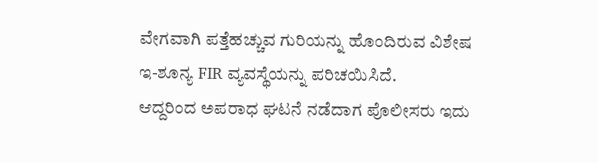ವೇಗವಾಗಿ ಪತ್ತೆಹಚ್ಚುವ ಗುರಿಯನ್ನು ಹೊಂದಿರುವ ವಿಶೇಷ ಇ-ಶೂನ್ಯ FIR ವ್ಯವಸ್ಥೆಯನ್ನು ಪರಿಚಯಿಸಿದೆ.
ಆದ್ದರಿಂದ ಅಪರಾಧ ಘಟನೆ ನಡೆದಾಗ ಪೊಲೀಸರು ಇದು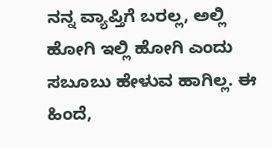ನನ್ನ ವ್ಯಾಪ್ತಿಗೆ ಬರಲ್ಲ, ಅಲ್ಲಿ ಹೋಗಿ ಇಲ್ಲಿ ಹೋಗಿ ಎಂದು ಸಬೂಬು ಹೇಳುವ ಹಾಗಿಲ್ಲ. ಈ ಹಿಂದೆ,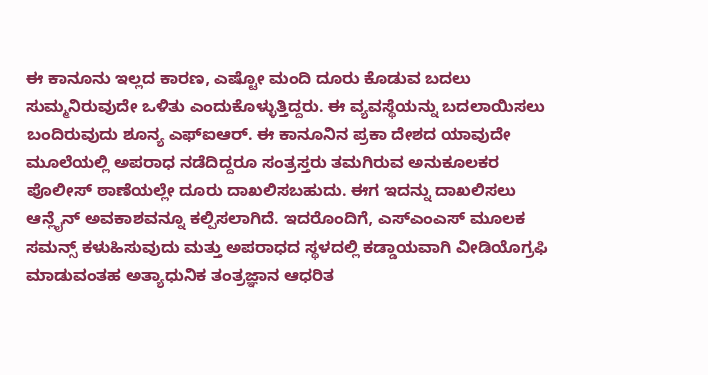ಈ ಕಾನೂನು ಇಲ್ಲದ ಕಾರಣ, ಎಷ್ಟೋ ಮಂದಿ ದೂರು ಕೊಡುವ ಬದಲು ಸುಮ್ಮನಿರುವುದೇ ಒಳಿತು ಎಂದುಕೊಳ್ಳುತ್ತಿದ್ದರು. ಈ ವ್ಯವಸ್ಥೆಯನ್ನು ಬದಲಾಯಿಸಲು ಬಂದಿರುವುದು ಶೂನ್ಯ ಎಫ್ಐಆರ್. ಈ ಕಾನೂನಿನ ಪ್ರಕಾ ದೇಶದ ಯಾವುದೇ ಮೂಲೆಯಲ್ಲಿ ಅಪರಾಧ ನಡೆದಿದ್ದರೂ ಸಂತ್ರಸ್ತರು ತಮಗಿರುವ ಅನುಕೂಲಕರ ಪೊಲೀಸ್ ಠಾಣೆಯಲ್ಲೇ ದೂರು ದಾಖಲಿಸಬಹುದು. ಈಗ ಇದನ್ನು ದಾಖಲಿಸಲು ಆನ್ಲೈನ್ ಅವಕಾಶವನ್ನೂ ಕಲ್ಪಿಸಲಾಗಿದೆ. ಇದರೊಂದಿಗೆ, ಎಸ್ಎಂಎಸ್ ಮೂಲಕ ಸಮನ್ಸ್ ಕಳುಹಿಸುವುದು ಮತ್ತು ಅಪರಾಧದ ಸ್ಥಳದಲ್ಲಿ ಕಡ್ಡಾಯವಾಗಿ ವೀಡಿಯೊಗ್ರಫಿ ಮಾಡುವಂತಹ ಅತ್ಯಾಧುನಿಕ ತಂತ್ರಜ್ಞಾನ ಆಧರಿತ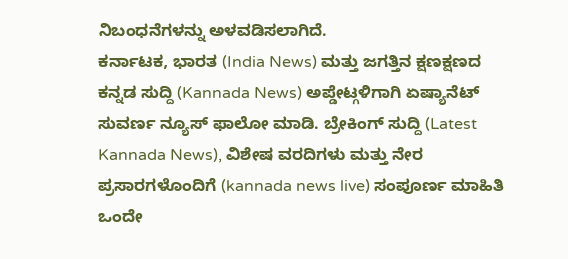ನಿಬಂಧನೆಗಳನ್ನು ಅಳವಡಿಸಲಾಗಿದೆ.
ಕರ್ನಾಟಕ, ಭಾರತ (India News) ಮತ್ತು ಜಗತ್ತಿನ ಕ್ಷಣಕ್ಷಣದ ಕನ್ನಡ ಸುದ್ದಿ (Kannada News) ಅಪ್ಡೇಟ್ಗಳಿಗಾಗಿ ಏಷ್ಯಾನೆಟ್ ಸುವರ್ಣ ನ್ಯೂಸ್ ಫಾಲೋ ಮಾಡಿ. ಬ್ರೇಕಿಂಗ್ ಸುದ್ದಿ (Latest Kannada News), ವಿಶೇಷ ವರದಿಗಳು ಮತ್ತು ನೇರ ಪ್ರಸಾರಗಳೊಂದಿಗೆ (kannada news live) ಸಂಪೂರ್ಣ ಮಾಹಿತಿ ಒಂದೇ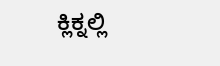ಕ್ಲಿಕ್ನಲ್ಲಿ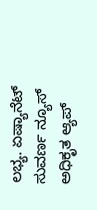ಲಭ್ಯ. ಏಷ್ಯಾನೆಟ್ ಸುವರ್ಣ ನ್ಯೂಸ್ ಅಧಿಕೃತ ಆ್ಯಪ್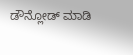ಡೌನ್ಲೋಡ್ ಮಾಡಿ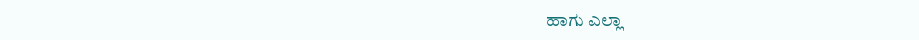ಹಾಗು ಎಲ್ಲಾ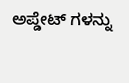ಅಪ್ಡೇಟ್ ಗಳನ್ನು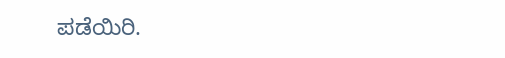ಪಡೆಯಿರಿ.